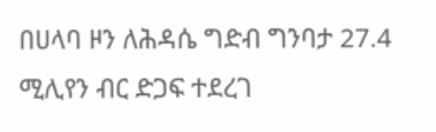በሀላባ ዞን ለሕዳሴ ግድብ ግንባታ 27.4 ሚሊየን ብር ድጋፍ ተደረገ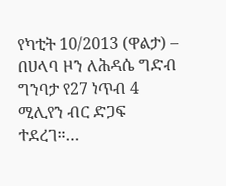የካቲት 10/2013 (ዋልታ) – በሀላባ ዞን ለሕዳሴ ግድብ ግንባታ የ27 ነጥብ 4 ሚሊየን ብር ድጋፍ ተደረገ።…